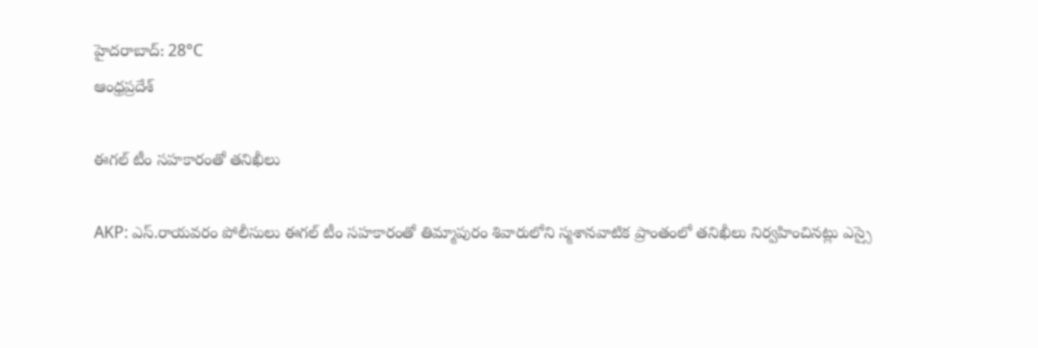హైదరాబాద్: 28°C
ఆంధ్రప్రదేశ్

ఈగల్ టీం సహకారంతో తనిఖీలు

AKP: ఎస్.రాయవరం పోలీసులు ఈగల్‌ టీం సహకారంతో తిమ్మాపురం శివారులోని స్మశానవాటిక ప్రాంతంలో తనిఖీలు నిర్వహించినట్లు ఎస్సై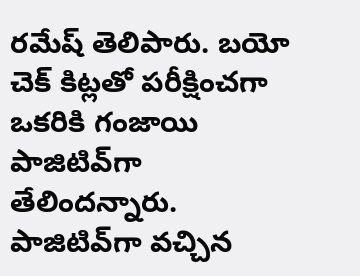రమేష్ తెలిపారు. బయో చెక్‌ కిట్లతో పరీక్షించగా ఒకరికి గంజాయి పాజిటివ్‌‌గా తేలిందన్నారు. పాజిటివ్‌గా వచ్చిన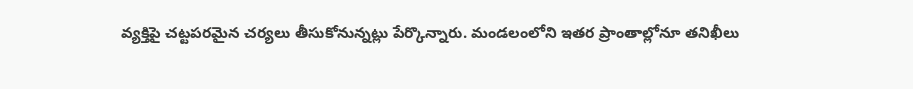వ్యక్తిపై చట్టపరమైన చర్యలు తీసుకోనున్నట్లు పేర్కొన్నారు. మండలంలోని ఇతర ప్రాంతాల్లోనూ తనిఖీలు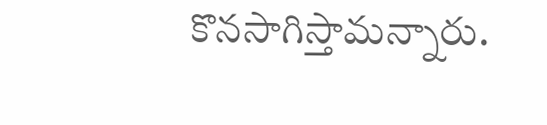కొనసాగిస్తామన్నారు.